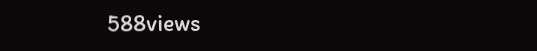588views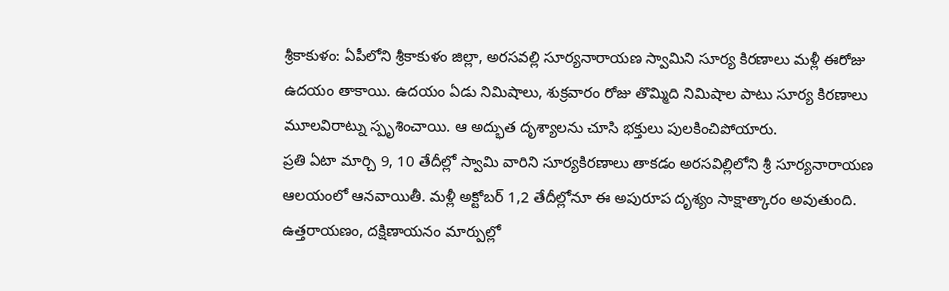శ్రీకాకుళం: ఏపీలోని శ్రీకాకుళం జిల్లా, అరసవల్లి సూర్యనారాయణ స్వామిని సూర్య కిరణాలు మళ్లీ ఈరోజు ఉదయం తాకాయి. ఉదయం ఏడు నిమిషాలు, శుక్రవారం రోజు తొమ్మిది నిమిషాల పాటు సూర్య కిరణాలు మూలవిరాట్ను స్పృశించాయి. ఆ అద్భుత దృశ్యాలను చూసి భక్తులు పులకించిపోయారు.
ప్రతి ఏటా మార్చి 9, 10 తేదీల్లో స్వామి వారిని సూర్యకిరణాలు తాకడం అరసవిల్లిలోని శ్రీ సూర్యనారాయణ ఆలయంలో ఆనవాయితీ. మళ్లీ అక్టోబర్ 1,2 తేదీల్లోనూ ఈ అపురూప దృశ్యం సాక్షాత్కారం అవుతుంది. ఉత్తరాయణం, దక్షిణాయనం మార్పుల్లో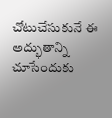చోటుచేసుకునే ఈ అద్భుతాన్ని చూసేందుకు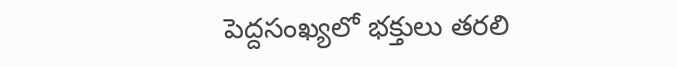పెద్దసంఖ్యలో భక్తులు తరలి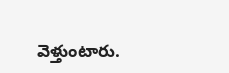వెళ్తుంటారు.